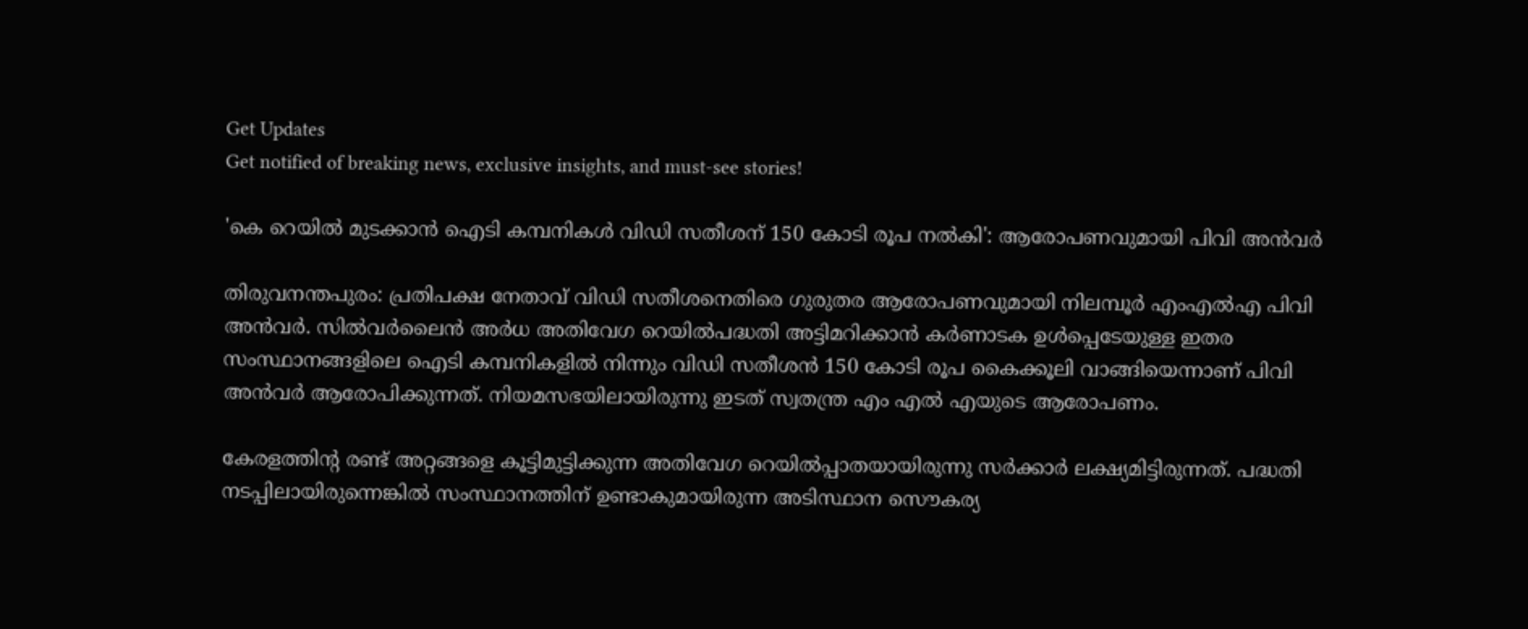Get Updates
Get notified of breaking news, exclusive insights, and must-see stories!

'കെ റെയില്‍ മുടക്കാന്‍ ഐടി കമ്പനികള്‍ വിഡി സതീശന് 150 കോടി രൂപ നല്‍കി': ആരോപണവുമായി പിവി അന്‍വർ

തിരുവനന്തപുരം: പ്രതിപക്ഷ നേതാവ് വിഡി സതീശനെതിരെ ഗുരുതര ആരോപണവുമായി നിലമ്പൂർ എംഎല്‍എ പിവി അന്‍വർ. സിൽവർലൈൻ അർധ അതിവേഗ റെയിൽപദ്ധതി അട്ടിമറിക്കാൻ കർണാടക ഉള്‍പ്പെടേയുള്ള ഇതര സംസ്ഥാനങ്ങളിലെ ഐടി കമ്പനികളില്‍ നിന്നും വിഡി സതീശന്‍ 150 കോടി രൂപ കൈക്കൂലി വാങ്ങിയെന്നാണ് പിവി അന്‍വർ ആരോപിക്കുന്നത്. നിയമസഭയിലായിരുന്നു ഇടത് സ്വതന്ത്ര എം എല്‍ എയുടെ ആരോപണം.

കേരളത്തിന്റ രണ്ട് അറ്റങ്ങളെ കൂട്ടിമുട്ടിക്കുന്ന അതിവേഗ റെയില്‍പ്പാതയായിരുന്നു സർക്കാർ ലക്ഷ്യമിട്ടിരുന്നത്. പദ്ധതി നടപ്പിലായിരുന്നെങ്കില്‍ സംസ്ഥാനത്തിന് ഉണ്ടാകുമായിരുന്ന അടിസ്ഥാന സൌകര്യ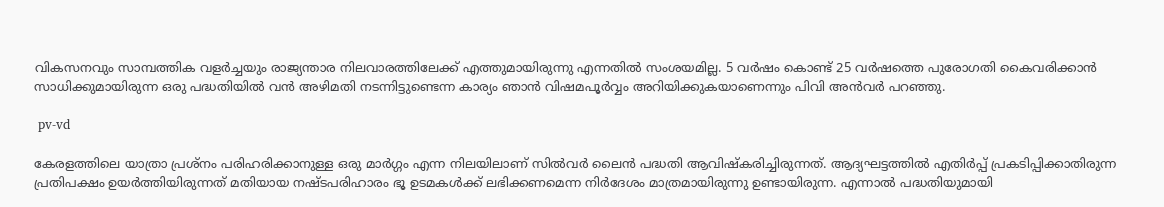വികസനവും സാമ്പത്തിക വളർച്ചയും രാജ്യന്താര നിലവാരത്തിലേക്ക് എത്തുമായിരുന്നു എന്നതില്‍ സംശയമില്ല. 5 വർഷം കൊണ്ട് 25 വർഷത്തെ പുരോഗതി കൈവരിക്കാന്‍ സാധിക്കുമായിരുന്ന ഒരു പദ്ധതിയില്‍ വന്‍ അഴിമതി നടന്നിട്ടുണ്ടെന്ന കാര്യം ഞാന്‍ വിഷമപൂർവ്വം അറിയിക്കുകയാണെന്നും പിവി അന്‍വർ പറഞ്ഞു.

 pv-vd

കേരളത്തിലെ യാത്രാ പ്രശ്നം പരിഹരിക്കാനുള്ള ഒരു മാർഗ്ഗം എന്ന നിലയിലാണ് സില്‍വർ ലൈന്‍ പദ്ധതി ആവിഷ്കരിച്ചിരുന്നത്. ആദ്യഘട്ടത്തില്‍ എതിർപ്പ് പ്രകടിപ്പിക്കാതിരുന്ന പ്രതിപക്ഷം ഉയർത്തിയിരുന്നത് മതിയായ നഷ്ടപരിഹാരം ഭൂ ഉടമകള്‍ക്ക് ലഭിക്കണമെന്ന നിർദേശം മാത്രമായിരുന്നു ഉണ്ടായിരുന്ന. എന്നാല്‍ പദ്ധതിയുമായി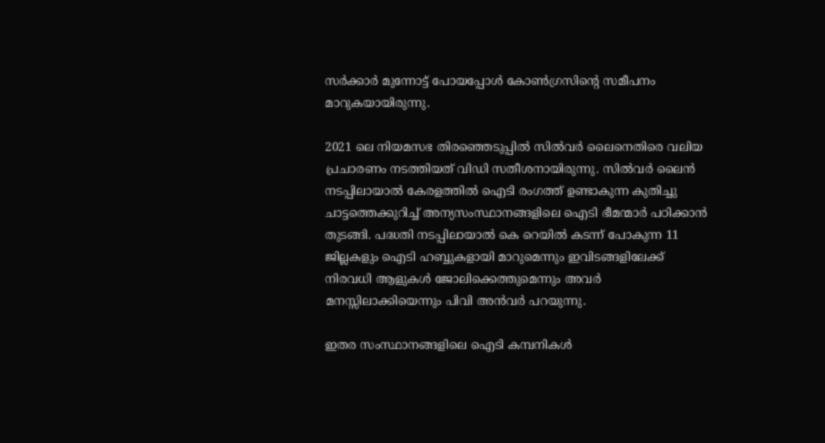സർക്കാർ മുന്നോട്ട് പോയപ്പോള്‍ കോണ്‍ഗ്രസിന്റെ സമീപനം മാറുകയായിരുന്നു.

2021 ലെ നിയമസഭ തിരഞ്ഞെടുപ്പില്‍ സില്‍വർ ലൈനെതിരെ വലിയ പ്രചാരണം നടത്തിയത് വിഡി സതീശനായിരുന്നു. സില്‍വർ ലൈന്‍ നടപ്പിലായാല്‍ കേരളത്തില്‍ ഐടി രംഗത്ത് ഉണ്ടാകുന്ന കുതിച്ചു ചാട്ടത്തെക്കുറിച്ച് അന്യസംസ്ഥാനങ്ങളിലെ ഐടി ഭീമന്മാർ പഠിക്കാന്‍ തുടങ്ങി. പദ്ധതി നടപ്പിലായാല്‍ കെ റെയില്‍ കടന്ന് പോകുന്ന 11 ജില്ലകളും ഐടി ഹബ്ബുകളായി മാറുമെന്നും ഇവിടങ്ങളിലേക്ക് നിരവധി ആളുകള്‍ ജോലിക്കെത്തുമെന്നും അവർ മനസ്സിലാക്കിയെന്നും പിവി അന്‍വർ പറയുന്നു.

ഇതര സംസ്ഥാനങ്ങളിലെ ഐടി കമ്പനികൾ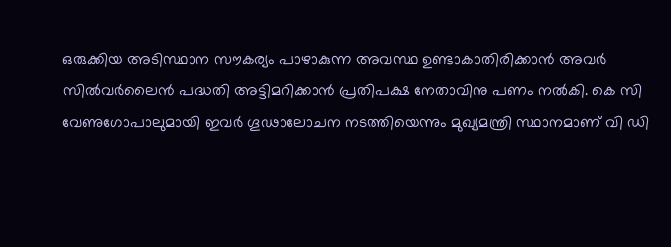ഒരുക്കിയ അടിസ്ഥാന സൗകര്യം പാഴാകുന്ന അവസ്ഥ ഉണ്ടാകാതിരിക്കാന്‍ അവർ സിൽവർലൈൻ പദ്ധതി അട്ടിമറിക്കാൻ പ്രതിപക്ഷ നേതാവിനു പണം നൽകി. കെ സി വേണുഗോപാലുമായി ഇവർ ഗൂഢാലോചന നടത്തിയെന്നും മുഖ്യമന്ത്രി സ്ഥാനമാണ് വി ഡി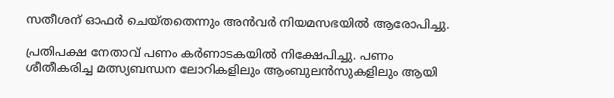സതീശന് ഓഫർ ചെയ്തതെന്നും അൻവർ നിയമസഭയിൽ ആരോപിച്ചു.

പ്രതിപക്ഷ നേതാവ് പണം കർണാടകയിൽ നിക്ഷേപിച്ചു. പണം ശീതീകരിച്ച മത്സ്യബന്ധന ലോറികളിലും ആംബുലൻസുകളിലും ആയി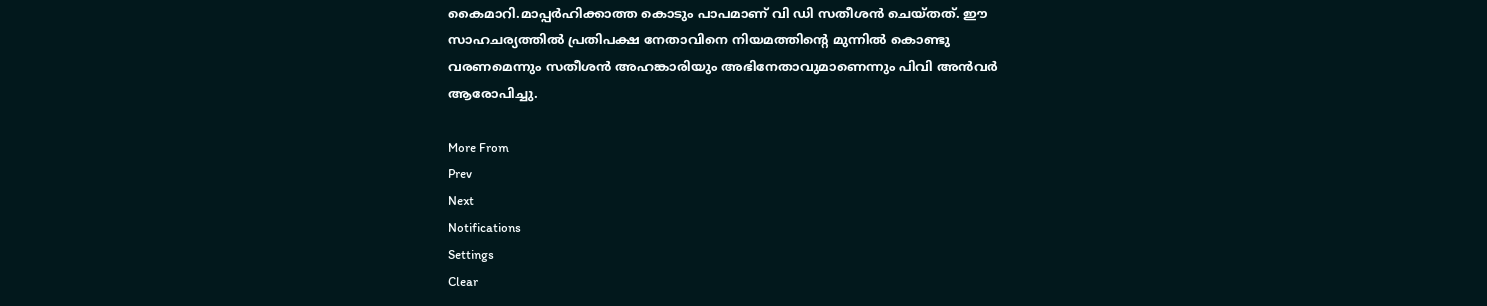കൈമാറി.മാപ്പർഹിക്കാത്ത കൊടും പാപമാണ് വി ഡി സതീശൻ ചെയ്തത്. ഈ സാഹചര്യത്തില്‍ പ്രതിപക്ഷ നേതാവിനെ നിയമത്തിൻ്റെ മുന്നിൽ കൊണ്ടു വരണമെന്നും സതീശൻ അഹങ്കാരിയും അഭിനേതാവുമാണെന്നും പിവി അന്‍വർ ആരോപിച്ചു.

More From
Prev
Next
Notifications
Settings
Clear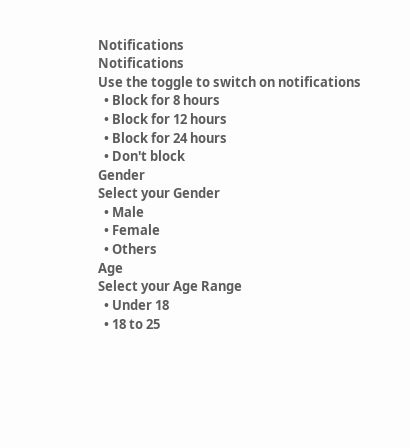Notifications
Notifications
Use the toggle to switch on notifications
  • Block for 8 hours
  • Block for 12 hours
  • Block for 24 hours
  • Don't block
Gender
Select your Gender
  • Male
  • Female
  • Others
Age
Select your Age Range
  • Under 18
  • 18 to 25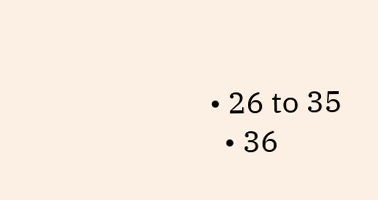• 26 to 35
  • 36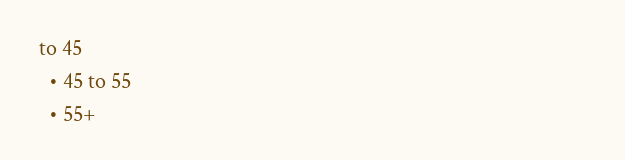to 45
  • 45 to 55
  • 55+